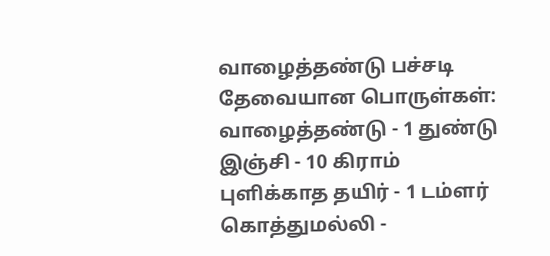வாழைத்தண்டு பச்சடி
தேவையான பொருள்கள்:
வாழைத்தண்டு - 1 துண்டு
இஞ்சி - 10 கிராம்
புளிக்காத தயிர் - 1 டம்ளர்
கொத்துமல்லி -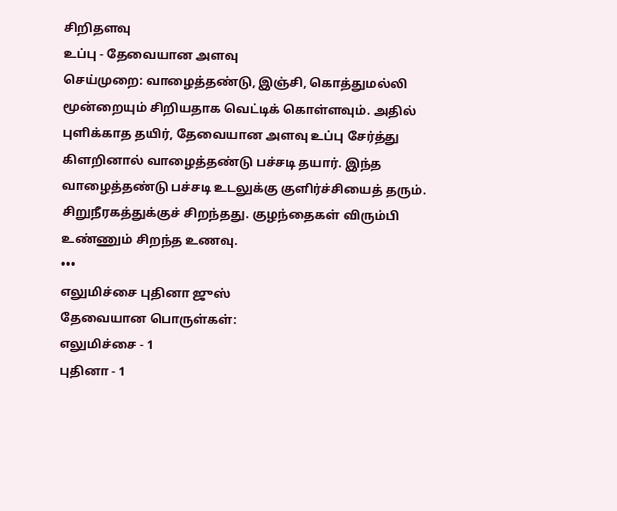சிறிதளவு
உப்பு - தேவையான அளவு
செய்முறை: வாழைத்தண்டு, இஞ்சி, கொத்துமல்லி மூன்றையும் சிறியதாக வெட்டிக் கொள்ளவும். அதில் புளிக்காத தயிர், தேவையான அளவு உப்பு சேர்த்து கிளறினால் வாழைத்தண்டு பச்சடி தயார். இந்த வாழைத்தண்டு பச்சடி உடலுக்கு குளிர்ச்சியைத் தரும். சிறுநீரகத்துக்குச் சிறந்தது. குழந்தைகள் விரும்பி உண்ணும் சிறந்த உணவு.
•••
எலுமிச்சை புதினா ஜுஸ்
தேவையான பொருள்கள்:
எலுமிச்சை - 1
புதினா - 1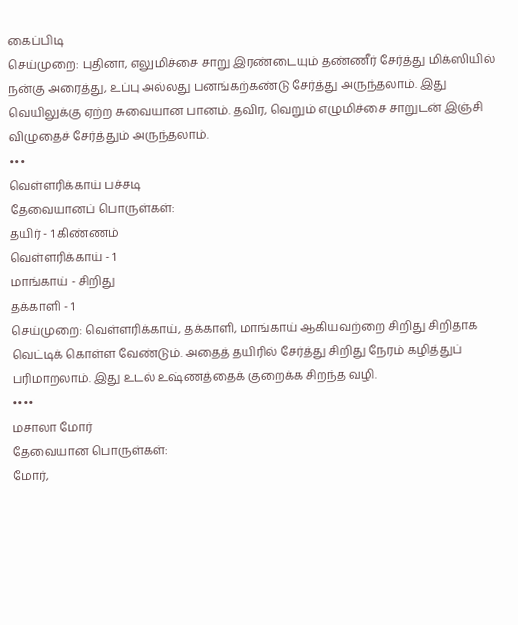கைப்பிடி
செய்முறை: புதினா, எலுமிச்சை சாறு இரண்டையும் தண்ணீர் சேர்த்து மிக்ஸியில் நன்கு அரைத்து, உப்பு அல்லது பனங்கற்கண்டு சேர்த்து அருந்தலாம். இது வெயிலுக்கு ஏற்ற சுவையான பானம். தவிர, வெறும் எழுமிச்சை சாறுடன் இஞ்சி விழுதைச் சேர்த்தும் அருந்தலாம்.
•••
வெள்ளரிக்காய் பச்சடி
தேவையானப் பொருள்கள்:
தயிர் - 1 கிண்ணம்
வெள்ளரிக்காய் - 1
மாங்காய் - சிறிது
தக்காளி - 1
செய்முறை: வெள்ளரிக்காய், தக்காளி, மாங்காய் ஆகியவற்றை சிறிது சிறிதாக வெட்டிக் கொள்ள வேண்டும். அதைத் தயிரில் சேர்த்து சிறிது நேரம் கழித்துப் பரிமாறலாம். இது உடல் உஷ்ணத்தைக் குறைக்க சிறந்த வழி.
••••
மசாலா மோர்
தேவையான பொருள்கள்:
மோர்,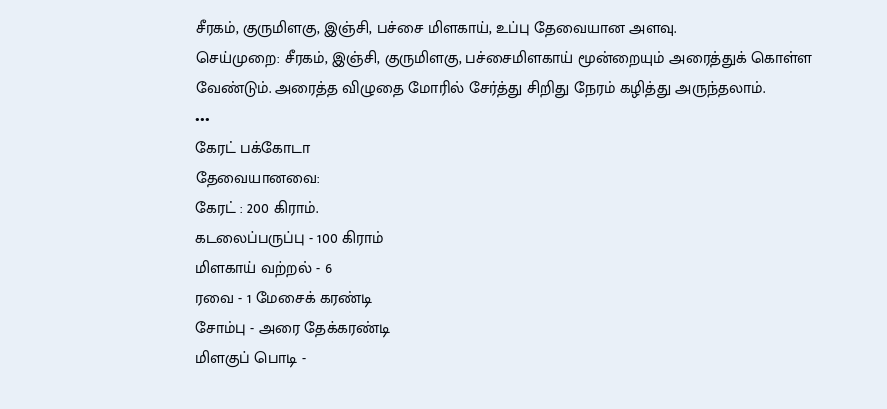சீரகம், குருமிளகு, இஞ்சி, பச்சை மிளகாய், உப்பு தேவையான அளவு.
செய்முறை: சீரகம், இஞ்சி, குருமிளகு, பச்சைமிளகாய் மூன்றையும் அரைத்துக் கொள்ள வேண்டும். அரைத்த விழுதை மோரில் சேர்த்து சிறிது நேரம் கழித்து அருந்தலாம்.
•••
கேரட் பக்கோடா
தேவையானவை:
கேரட் : 200 கிராம்.
கடலைப்பருப்பு - 100 கிராம்
மிளகாய் வற்றல் - 6
ரவை - 1 மேசைக் கரண்டி
சோம்பு - அரை தேக்கரண்டி
மிளகுப் பொடி -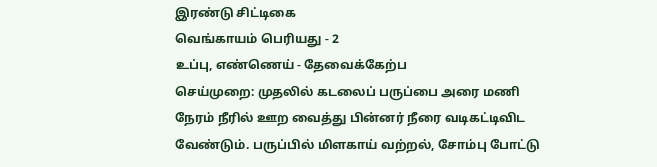இரண்டு சிட்டிகை
வெங்காயம் பெரியது - 2
உப்பு, எண்ணெய் - தேவைக்கேற்ப
செய்முறை: முதலில் கடலைப் பருப்பை அரை மணி நேரம் நீரில் ஊற வைத்து பின்னர் நீரை வடிகட்டிவிட வேண்டும். பருப்பில் மிளகாய் வற்றல், சோம்பு போட்டு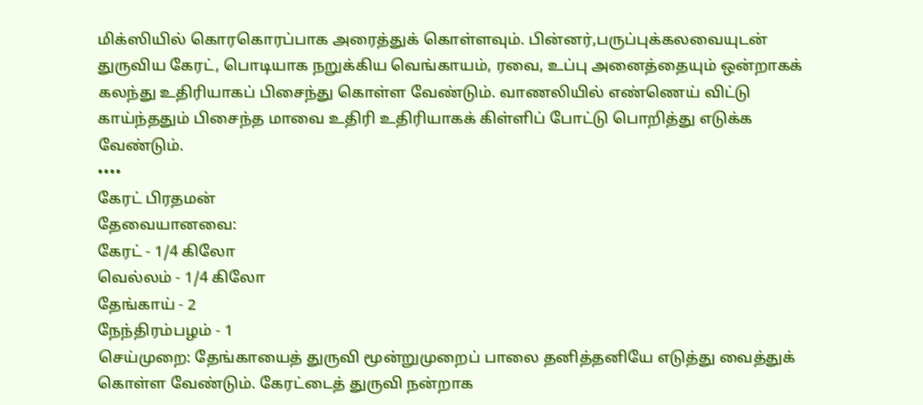மிக்ஸியில் கொரகொரப்பாக அரைத்துக் கொள்ளவும். பின்னர்,பருப்புக்கலவையுடன் துருவிய கேரட், பொடியாக நறுக்கிய வெங்காயம், ரவை, உப்பு அனைத்தையும் ஒன்றாகக் கலந்து உதிரியாகப் பிசைந்து கொள்ள வேண்டும். வாணலியில் எண்ணெய் விட்டு காய்ந்ததும் பிசைந்த மாவை உதிரி உதிரியாகக் கிள்ளிப் போட்டு பொறித்து எடுக்க வேண்டும்.
••••
கேரட் பிரதமன்
தேவையானவை:
கேரட் - 1/4 கிலோ
வெல்லம் - 1/4 கிலோ
தேங்காய் - 2
நேந்திரம்பழம் - 1
செய்முறை: தேங்காயைத் துருவி மூன்றுமுறைப் பாலை தனித்தனியே எடுத்து வைத்துக் கொள்ள வேண்டும். கேரட்டைத் துருவி நன்றாக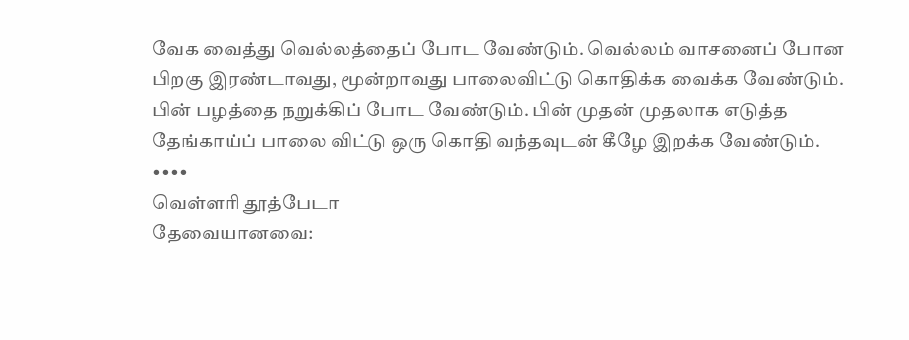வேக வைத்து வெல்லத்தைப் போட வேண்டும். வெல்லம் வாசனைப் போன பிறகு இரண்டாவது, மூன்றாவது பாலைவிட்டு கொதிக்க வைக்க வேண்டும். பின் பழத்தை நறுக்கிப் போட வேண்டும். பின் முதன் முதலாக எடுத்த தேங்காய்ப் பாலை விட்டு ஒரு கொதி வந்தவுடன் கீழே இறக்க வேண்டும்.
••••
வெள்ளரி தூத்பேடா
தேவையானவை: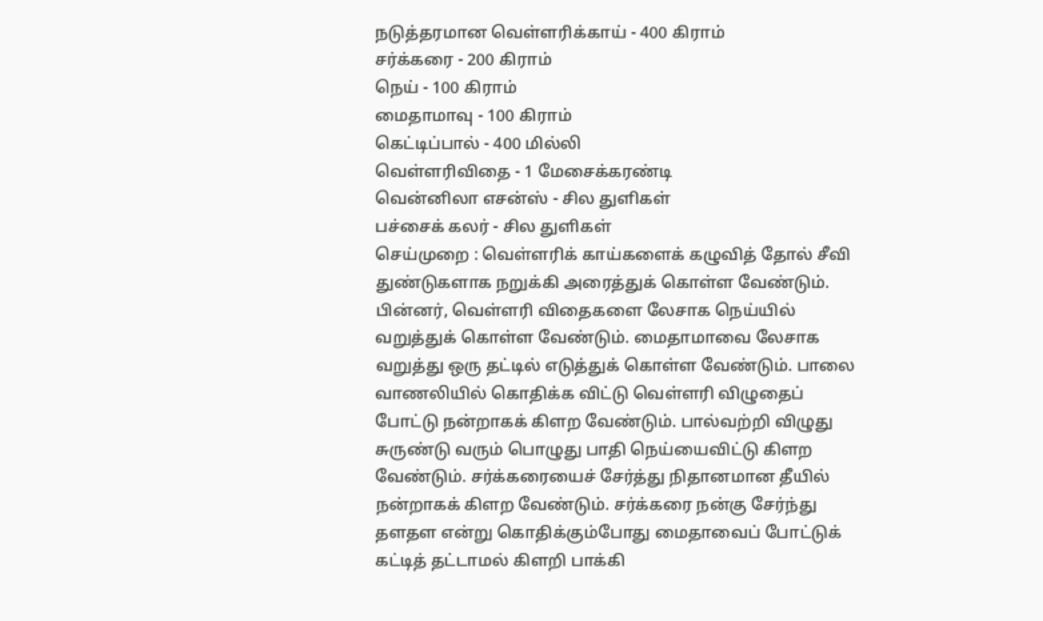நடுத்தரமான வெள்ளரிக்காய் - 400 கிராம்
சர்க்கரை - 200 கிராம்
நெய் - 100 கிராம்
மைதாமாவு - 100 கிராம்
கெட்டிப்பால் - 400 மில்லி
வெள்ளரிவிதை - 1 மேசைக்கரண்டி
வென்னிலா எசன்ஸ் - சில துளிகள்
பச்சைக் கலர் - சில துளிகள்
செய்முறை : வெள்ளரிக் காய்களைக் கழுவித் தோல் சீவி துண்டுகளாக நறுக்கி அரைத்துக் கொள்ள வேண்டும். பின்னர், வெள்ளரி விதைகளை லேசாக நெய்யில் வறுத்துக் கொள்ள வேண்டும். மைதாமாவை லேசாக வறுத்து ஒரு தட்டில் எடுத்துக் கொள்ள வேண்டும். பாலை வாணலியில் கொதிக்க விட்டு வெள்ளரி விழுதைப் போட்டு நன்றாகக் கிளற வேண்டும். பால்வற்றி விழுது சுருண்டு வரும் பொழுது பாதி நெய்யைவிட்டு கிளற வேண்டும். சர்க்கரையைச் சேர்த்து நிதானமான தீயில் நன்றாகக் கிளற வேண்டும். சர்க்கரை நன்கு சேர்ந்து தளதள என்று கொதிக்கும்போது மைதாவைப் போட்டுக் கட்டித் தட்டாமல் கிளறி பாக்கி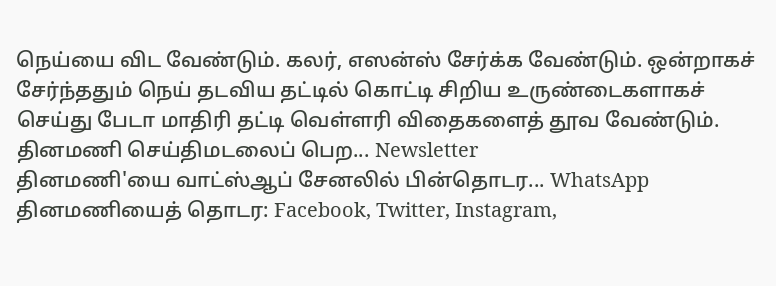நெய்யை விட வேண்டும். கலர், எஸன்ஸ் சேர்க்க வேண்டும். ஒன்றாகச் சேர்ந்ததும் நெய் தடவிய தட்டில் கொட்டி சிறிய உருண்டைகளாகச் செய்து பேடா மாதிரி தட்டி வெள்ளரி விதைகளைத் தூவ வேண்டும்.
தினமணி செய்திமடலைப் பெற... Newsletter
தினமணி'யை வாட்ஸ்ஆப் சேனலில் பின்தொடர... WhatsApp
தினமணியைத் தொடர: Facebook, Twitter, Instagram,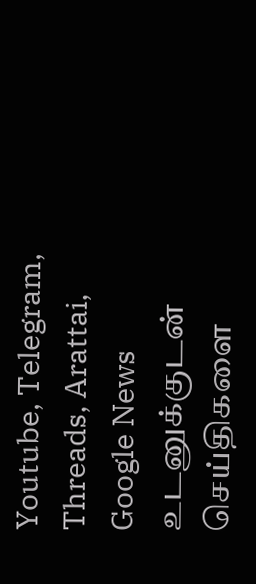Youtube, Telegram, Threads, Arattai, Google News
உடனுக்குடன் செய்திகளை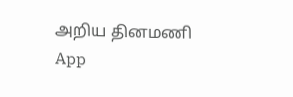அறிய தினமணி App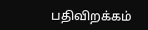பதிவிறக்கம்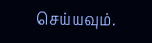செய்யவும்.